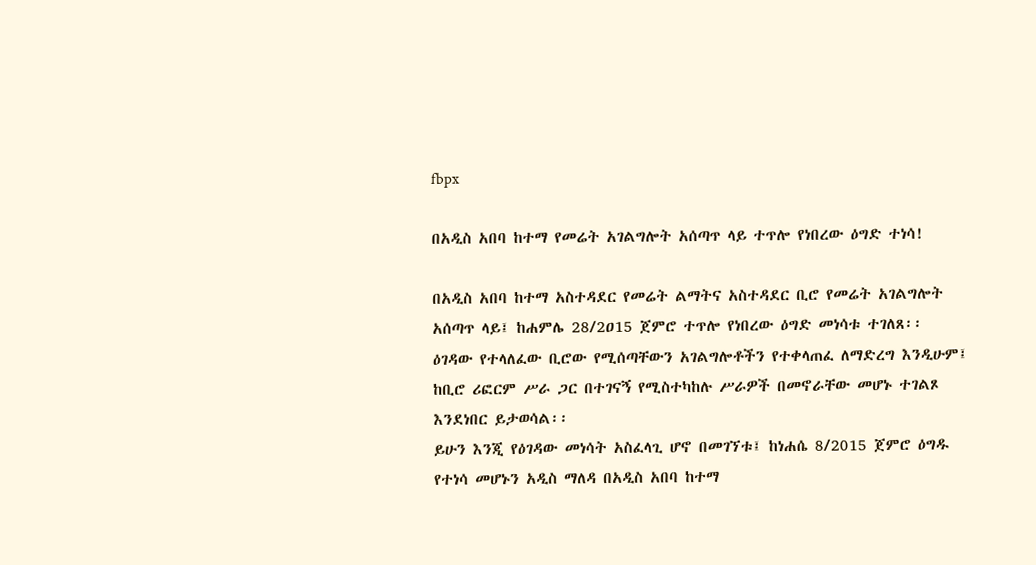fbpx

በአዲስ አበባ ከተማ የመሬት አገልግሎት አሰጣጥ ላይ ተጥሎ የነበረው ዕግድ ተነሳ!

በአዲስ አበባ ከተማ አስተዳደር የመሬት ልማትና አስተዳደር ቢሮ የመሬት አገልግሎት አሰጣጥ ላይ፤ ከሐምሌ 28/2ዐ15 ጀምሮ ተጥሎ የነበረው ዕግድ መነሳቱ ተገለጸ፡፡
ዕገዳው የተላለፈው ቢሮው የሚሰጣቸውን አገልግሎቶችን የተቀላጠፈ ለማድረግ እንዲሁም፤ ከቢሮ ሪፎርም ሥራ ጋር በተገናኝ የሚስተካከሉ ሥራዎች በመኖራቸው መሆኑ ተገልጾ እንደነበር ይታወሳል፡፡
ይሁን እንጂ የዕገዳው መነሳት አስፈላጊ ሆኖ በመገኘቱ፤ ከነሐሴ 8/2015 ጀምሮ ዕግዱ የተነሳ መሆኑን አዲስ ማለዳ በአዲስ አበባ ከተማ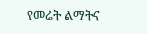የመሬት ልማትና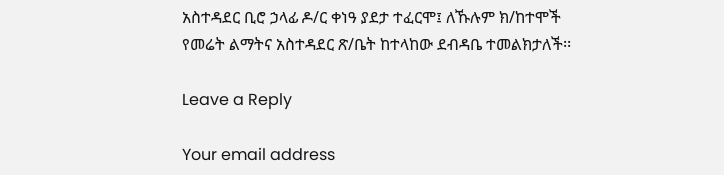አስተዳደር ቢሮ ኃላፊ ዶ/ር ቀነዓ ያደታ ተፈርሞ፤ ለኹሉም ክ/ከተሞች የመሬት ልማትና አስተዳደር ጽ/ቤት ከተላከው ደብዳቤ ተመልክታለች፡፡

Leave a Reply

Your email address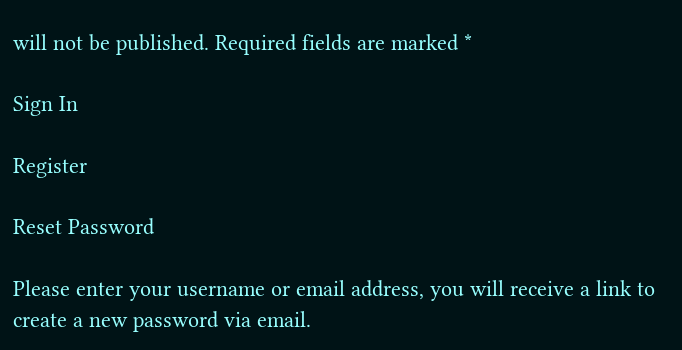will not be published. Required fields are marked *

Sign In

Register

Reset Password

Please enter your username or email address, you will receive a link to create a new password via email.